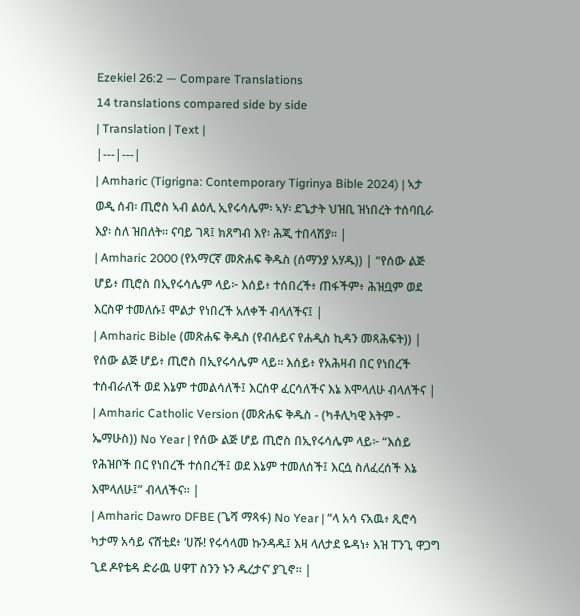Ezekiel 26:2 — Compare Translations
14 translations compared side by side
| Translation | Text |
|---|---|
| Amharic (Tigrigna: Contemporary Tigrinya Bible 2024) | ኣታ ወዲ ሰብ፡ ጢሮስ ኣብ ልዕሊ ኢየሩሳሌም፡ ኣሃ፡ ደጌታት ህዝቢ ዝነበረት ተሰባቢራ እያ፡ ስለ ዝበለት። ናባይ ገጻ፤ ክጸግብ እየ፡ ሕጂ ተበላሽያ። |
| Amharic 2000 (የአማርኛ መጽሐፍ ቅዱስ (ሰማንያ አሃዱ)) | “የሰው ልጅ ሆይ፥ ጢሮስ በኢየሩሳሌም ላይ፦ እሰይ፥ ተሰበረች፥ ጠፋችም፥ ሕዝቧም ወደ እርስዋ ተመለሱ፤ ሞልታ የነበረች አለቀች ብላለችና፤ |
| Amharic Bible (መጽሐፍ ቅዱስ (የብሉይና የሐዲስ ኪዳን መጻሕፍት)) | የሰው ልጅ ሆይ፥ ጢሮስ በኢየሩሳሌም ላይ። እሰይ፥ የአሕዛብ በር የነበረች ተሰብራለች ወደ እኔም ተመልሳለች፤ እርስዋ ፈርሳለችና እኔ እሞላለሁ ብላለችና |
| Amharic Catholic Version (መጽሐፍ ቅዱስ - (ካቶሊካዊ እትም - ኤማሁስ)) No Year | የሰው ልጅ ሆይ ጢሮስ በኢየሩሳሌም ላይ፦ “እሰይ የሕዝቦች በር የነበረች ተሰበረች፤ ወደ እኔም ተመለሰች፤ እርሷ ስለፈረሰች እኔ እሞላለሁ፤” ብላለችና። |
| Amharic Dawro DFBE (ጌሻ ማጻፋ) No Year | “ላ አሳ ናአዉ፥ ጺሮሳ ካታማ አሳይ ናሸቲደ፥ ‘ሀሹ! የሩሳላመ ኩንዳዱ፤ እዛ ላለታደ ዬዳነ፥ እዝ ፐንጊ ዋጋግ ጊደ ዶየቴዳ ድራዉ ሀዋፐ ስንን ኑን ዱረታና’ ያጊኖ። |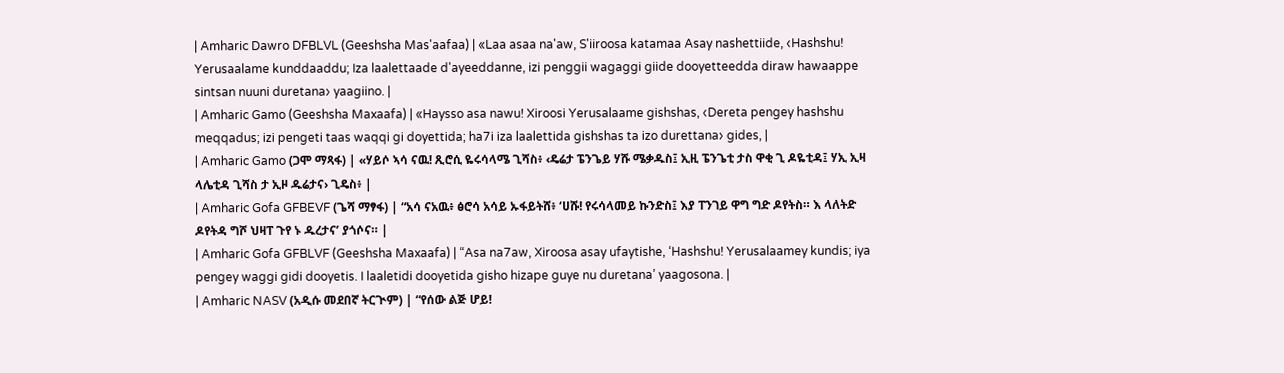| Amharic Dawro DFBLVL (Geeshsha Mas'aafaa) | «Laa asaa na'aw, S'iiroosa katamaa Asay nashettiide, ‹Hashshu! Yerusaalame kunddaaddu; Iza laalettaade d'ayeeddanne, izi penggii wagaggi giide dooyetteedda diraw hawaappe sintsan nuuni duretana› yaagiino. |
| Amharic Gamo (Geeshsha Maxaafa) | «Haysso asa nawu! Xiroosi Yerusalaame gishshas, ‹Dereta pengey hashshu meqqadus; izi pengeti taas waqqi gi doyettida; ha7i iza laalettida gishshas ta izo durettana› gides, |
| Amharic Gamo (ጋሞ ማጻፋ) | «ሃይሶ ኣሳ ናዉ! ጺሮሲ ዬሩሳላሜ ጊሻስ፥ ‹ዴሬታ ፔንጌይ ሃሹ ሜቃዱስ፤ ኢዚ ፔንጌቲ ታስ ዋቂ ጊ ዶዬቲዳ፤ ሃኢ ኢዛ ላሌቲዳ ጊሻስ ታ ኢዞ ዱሬታና› ጊዴስ፥ |
| Amharic Gofa GFBEVF (ጌሻ ማፃፋ) | “አሳ ናአዉ፥ ፅሮሳ አሳይ ኡፋይትሸ፥ ‘ሀሹ! የሩሳላመይ ኩንድስ፤ እያ ፐንገይ ዋግ ግድ ዶየትስ። እ ላለትድ ዶየትዳ ግሾ ህዛፐ ጉየ ኑ ዱረታና’ ያጎሶና። |
| Amharic Gofa GFBLVF (Geeshsha Maxaafa) | “Asa na7aw, Xiroosa asay ufaytishe, ‘Hashshu! Yerusalaamey kundis; iya pengey waggi gidi dooyetis. I laaletidi dooyetida gisho hizape guye nu duretana’ yaagosona. |
| Amharic NASV (አዲሱ መደበኛ ትርጒም) | “የሰው ልጅ ሆይ!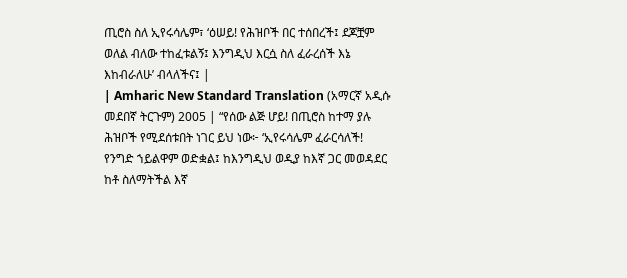ጢሮስ ስለ ኢየሩሳሌም፣ ‘ዕሠይ! የሕዝቦች በር ተሰበረች፤ ደጆቿም ወለል ብለው ተከፈቱልኝ፤ እንግዲህ እርሷ ስለ ፈራረሰች እኔ እከብራለሁ’ ብላለችና፤ |
| Amharic New Standard Translation (አማርኛ አዲሱ መደበኛ ትርጉም) 2005 | “የሰው ልጅ ሆይ! በጢሮስ ከተማ ያሉ ሕዝቦች የሚደሰቱበት ነገር ይህ ነው፦ ‘ኢየሩሳሌም ፈራርሳለች! የንግድ ኀይልዋም ወድቋል፤ ከእንግዲህ ወዲያ ከእኛ ጋር መወዳደር ከቶ ስለማትችል እኛ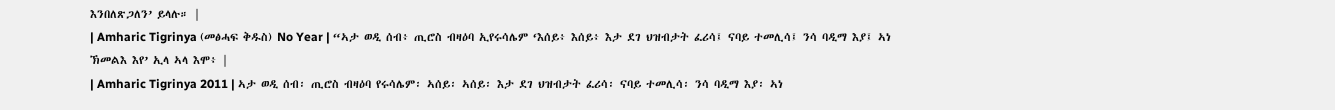እንበለጽጋለን’ ይላሉ። |
| Amharic Tigrinya (መፅሓፍ ቅዱስ) No Year | “ኣታ ወዲ ሰብ፥ ጢሮስ ብዛዕባ ኢየሩሳሌም ‘እሰይ፥ እሰይ፥ እታ ደገ ህዝብታት ፈሪሳ፤ ናባይ ተመሊሳ፤ ንሳ ባዲማ እያ፤ ኣነ ኽመልእ እየ’ ኢላ ኣላ እሞ፥ |
| Amharic Tigrinya 2011 | ኣታ ወዲ ሰብ፡ ጢሮስ ብዛዕባ የሩሳሌም፡ ኣሰይ፡ ኣሰይ፡ እታ ደገ ህዝብታት ፈሪሳ፡ ናባይ ተመሊሳ፡ ንሳ ባዲማ እያ፡ ኣነ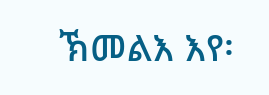ኽመልእ እየ፡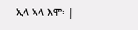ኢላ ኣላ እሞ፡ |